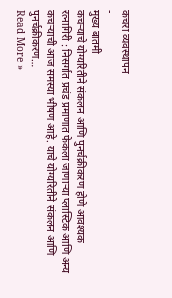कचरा व्यवस्थापन
-
मुख्य बातमी
कचऱ्याचे योग्यरितीने संकलन आणि पुनर्चक्रीकरण होणे आवश्यक
रत्नागिरी : निसर्गात प्रचंड प्रमाणात फेकला जाणाऱ्या प्लास्टिक आणि अन्य कचऱ्याची आज समस्या भीषण आहे. याचे योग्यरितीने संकलन आणि पुनर्चक्रीकरण…
Read More »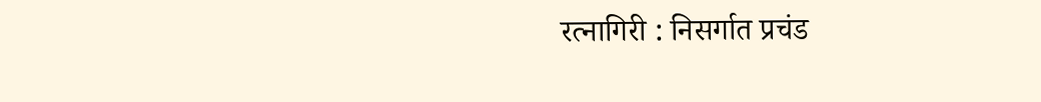रत्नागिरी : निसर्गात प्रचंड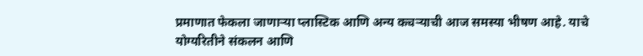प्रमाणात फेकला जाणाऱ्या प्लास्टिक आणि अन्य कचऱ्याची आज समस्या भीषण आहे. याचे योग्यरितीने संकलन आणि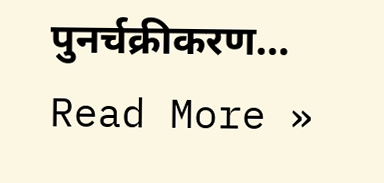पुनर्चक्रीकरण…
Read More »